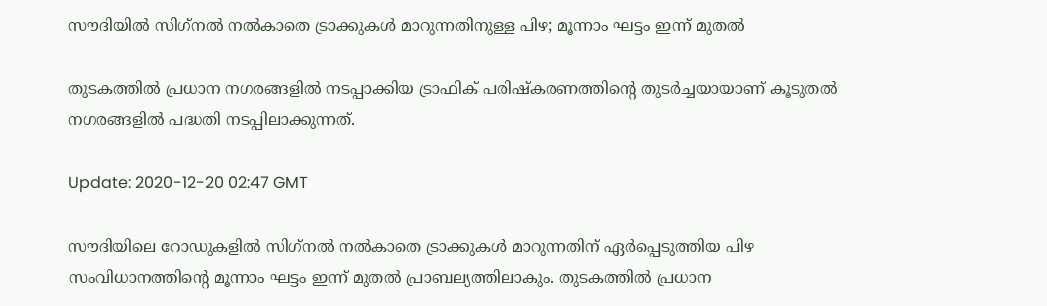സൗദിയിൽ സിഗ്‍നൽ നല്‍കാതെ ട്രാക്കുകള്‍ മാറുന്നതിനുള്ള പിഴ; മൂന്നാം ഘട്ടം ഇന്ന് മുതല്‍

തുടകത്തിൽ പ്രധാന നഗരങ്ങളില്‍ നടപ്പാക്കിയ ട്രാഫിക് പരിഷ്‌കരണത്തിന്റെ തുടര്‍ച്ചയായാണ് കൂടുതല്‍ നഗരങ്ങളില്‍ പദ്ധതി നടപ്പിലാക്കുന്നത്.

Update: 2020-12-20 02:47 GMT

സൗദിയിലെ റോഡുകളില്‍ സിഗ്‍നൽ നല്‍കാതെ ട്രാക്കുകള്‍ മാറുന്നതിന് ഏര്‍പ്പെടുത്തിയ പിഴ സംവിധാനത്തിന്റെ മൂന്നാം ഘട്ടം ഇന്ന് മുതല്‍ പ്രാബല്യത്തിലാകും. തുടകത്തിൽ പ്രധാന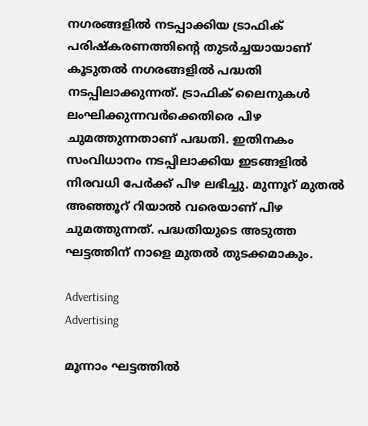നഗരങ്ങളില്‍ നടപ്പാക്കിയ ട്രാഫിക് പരിഷ്‌കരണത്തിന്റെ തുടര്‍ച്ചയായാണ് കൂടുതല്‍ നഗരങ്ങളില്‍ പദ്ധതി നടപ്പിലാക്കുന്നത്. ട്രാഫിക് ലൈനുകൾ ലംഘിക്കുന്നവർക്കെതിരെ പിഴ ചുമത്തുന്നതാണ് പദ്ധതി. ഇതിനകം സംവിധാനം നടപ്പിലാക്കിയ ഇടങ്ങളില്‍ നിരവധി പേർക്ക് പിഴ ലഭിച്ചു. മുന്നൂറ് മുതൽ അഞ്ഞൂറ് റിയാൽ വരെയാണ് പിഴ ചുമത്തുന്നത്. പദ്ധതിയുടെ അടുത്ത ഘട്ടത്തിന് നാളെ മുതൽ തുടക്കമാകും.

Advertising
Advertising

മൂന്നാം ഘട്ടത്തിൽ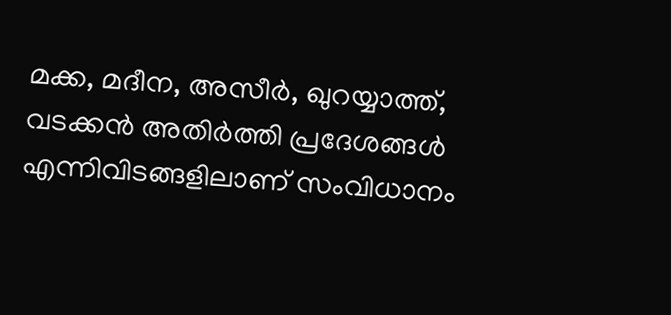മക്ക, മദീന, അസീർ, ഖുറയ്യാത്ത്, വടക്കൻ അതിർത്തി പ്രദേശങ്ങൾ എന്നിവിടങ്ങളിലാണ് സംവിധാനം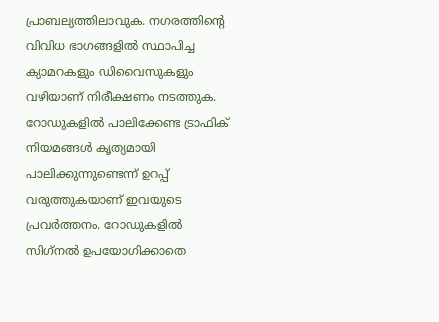പ്രാബല്യത്തിലാവുക. നഗരത്തിന്റെ വിവിധ ഭാഗങ്ങളിൽ സ്ഥാപിച്ച ക്യാമറകളും ഡിവൈസുകളും വഴിയാണ് നിരീക്ഷണം നടത്തുക. റോഡുകളിൽ പാലിക്കേണ്ട ട്രാഫിക് നിയമങ്ങൾ കൃത്യമായി പാലിക്കുന്നുണ്ടെന്ന് ഉറപ്പ് വരുത്തുകയാണ് ഇവയുടെ പ്രവർത്തനം. റോഡുകളില്‍ സിഗ്‌നല്‍ ഉപയോഗിക്കാതെ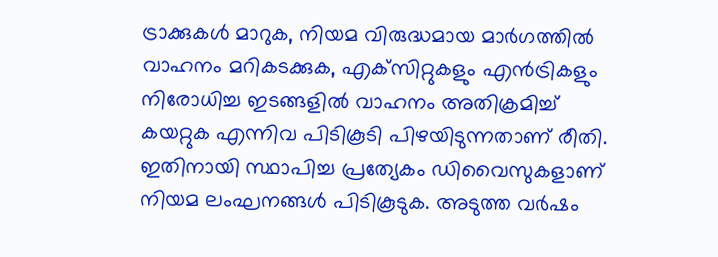ട്രാക്കുകള്‍ മാറുക, നിയമ വിരുദ്ധമായ മാര്‍ഗത്തില്‍ വാഹനം മറികടക്കുക, എക്‌സിറ്റുകളും എന്‍ട്രികളും നിരോധിച്ച ഇടങ്ങളില്‍ വാഹനം അതിക്രമിച്ച് കയറ്റുക എന്നിവ പിടികൂടി പിഴയിടുന്നതാണ് രീതി. ഇതിനായി സ്ഥാപിച്ച പ്രത്യേകം ഡിവൈസുകളാണ് നിയമ ലംഘനങ്ങള്‍ പിടികൂടുക. അടുത്ത വർഷം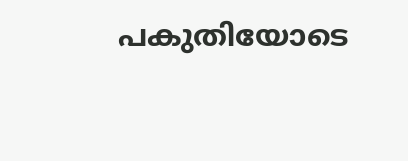പകുതിയോടെ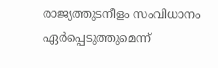രാജ്യത്തുടനീളം സംവിധാനം ഏര്‍പ്പെടുത്തുമെന്ന്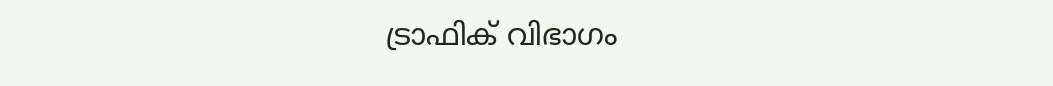ട്രാഫിക് വിഭാഗം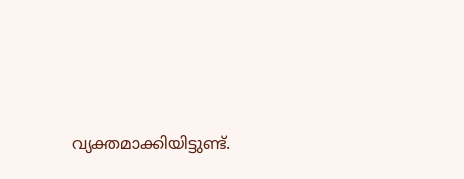വ്യക്തമാക്കിയിട്ടുണ്ട്.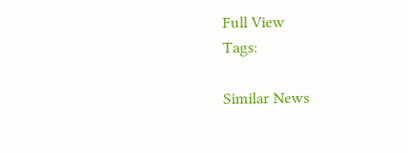Full View
Tags:

Similar News